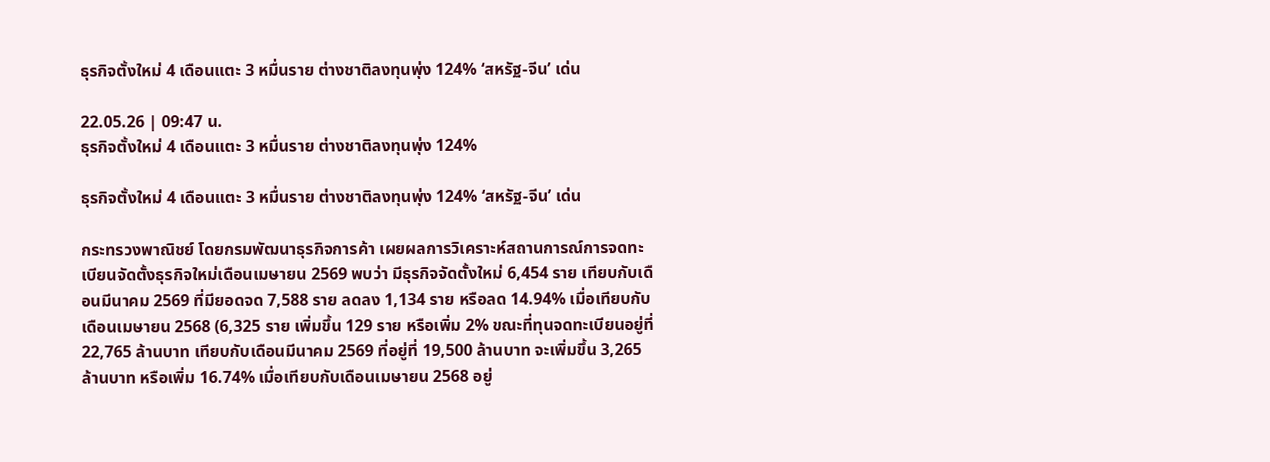ธุรกิจตั้งใหม่ 4 เดือนแตะ 3 หมื่นราย ต่างชาติลงทุนพุ่ง 124% ‘สหรัฐ-จีน’ เด่น

22.05.26 | 09:47 น.
ธุรกิจตั้งใหม่ 4 เดือนแตะ 3 หมื่นราย ต่างชาติลงทุนพุ่ง 124%

ธุรกิจตั้งใหม่ 4 เดือนแตะ 3 หมื่นราย ต่างชาติลงทุนพุ่ง 124% ‘สหรัฐ-จีน’ เด่น

กระทรวงพาณิชย์ โดยกรมพัฒนาธุรกิจการค้า เผยผลการวิเคราะห์สถานการณ์การจดทะเบียนจัดตั้งธุรกิจใหม่เดือนเมษายน 2569 พบว่า มีธุรกิจจัดตั้งใหม่ 6,454 ราย เทียบกับเดือนมีนาคม 2569 ที่มียอดจด 7,588 ราย ลดลง 1,134 ราย หรือลด 14.94% เมื่อเทียบกับเดือนเมษายน 2568 (6,325 ราย เพิ่มขึ้น 129 ราย หรือเพิ่ม 2% ขณะที่ทุนจดทะเบียนอยู่ที่ 22,765 ล้านบาท เทียบกับเดือนมีนาคม 2569 ที่อยู่ที่ 19,500 ล้านบาท จะเพิ่มขึ้น 3,265 ล้านบาท หรือเพิ่ม 16.74% เมื่อเทียบกับเดือนเมษายน 2568 อยู่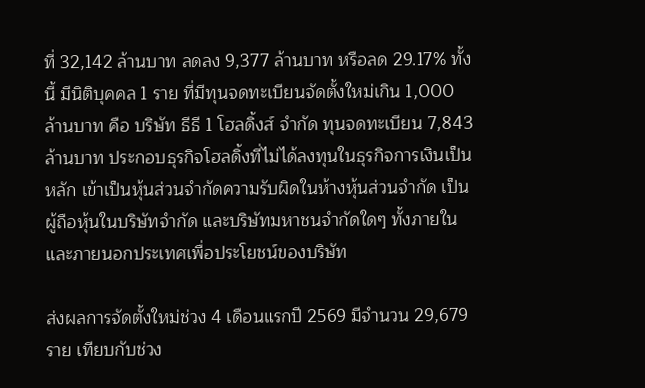ที่ 32,142 ล้านบาท ลดลง 9,377 ล้านบาท หรือลด 29.17% ทั้งนี้ มีนิติบุคคล 1 ราย ที่มีทุนจดทะเบียนจัดตั้งใหม่เกิน 1,000 ล้านบาท คือ บริษัท ธีธี 1 โฮลดิ้งส์ จำกัด ทุนจดทะเบียน 7,843 ล้านบาท ประกอบธุรกิจโฮลดิ้งที่ไม่ได้ลงทุนในธุรกิจการเงินเป็นหลัก เข้าเป็นหุ้นส่วนจำกัดความรับผิดในห้างหุ้นส่วนจำกัด เป็นผู้ถือหุ้นในบริษัทจำกัด และบริษัทมหาชนจำกัดใดๆ ทั้งภายในและภายนอกประเทศเพื่อประโยชน์ของบริษัท

ส่งผลการจัดตั้งใหม่ช่วง 4 เดือนแรกปี 2569 มีจำนวน 29,679 ราย เทียบกับช่วง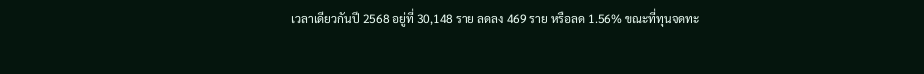เวลาเดียวกันปี 2568 อยู่ที่ 30,148 ราย ลดลง 469 ราย หรือลด 1.56% ขณะที่ทุนจดทะ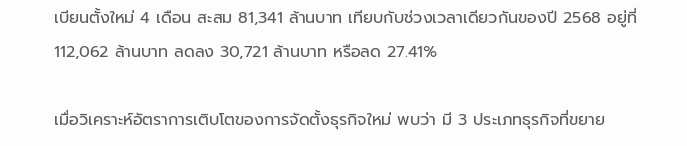เบียนตั้งใหม่ 4 เดือน สะสม 81,341 ล้านบาท เทียบกับช่วงเวลาเดียวกันของปี 2568 อยู่ที่ 112,062 ล้านบาท ลดลง 30,721 ล้านบาท หรือลด 27.41%

เมื่อวิเคราะห์อัตราการเติบโตของการจัดตั้งธุรกิจใหม่ พบว่า มี 3 ประเภทธุรกิจที่ขยาย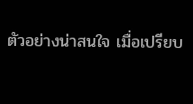ตัวอย่างน่าสนใจ เมื่อเปรียบ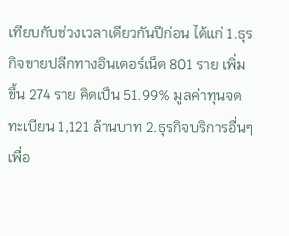เทียบกับช่วงเวลาเดียวกันปีก่อน ได้แก่ 1.ธุรกิจขายปลีกทางอินเตอร์เน็ต 801 ราย เพิ่มขึ้น 274 ราย คิดเป็น 51.99% มูลค่าทุนจดทะเบียน 1,121 ล้านบาท 2.ธุรกิจบริการอื่นๆ เพื่อ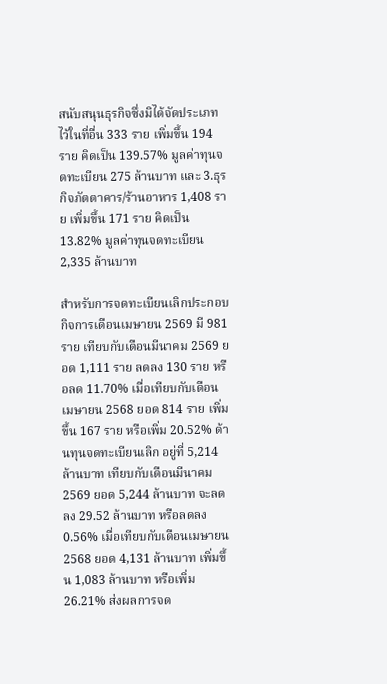สนับสนุนธุรกิจซึ่งมิได้จัดประเภทไว้ในที่อื่น 333 ราย เพิ่มขึ้น 194 ราย คิดเป็น 139.57% มูลค่าทุนจดทะเบียน 275 ล้านบาท และ 3.ธุรกิจภัตตาคาร/ร้านอาหาร 1,408 ราย เพิ่มขึ้น 171 ราย คิดเป็น 13.82% มูลค่าทุนจดทะเบียน 2,335 ล้านบาท

สำหรับการจดทะเบียนเลิกประกอบกิจการเดือนเมษายน 2569 มี 981 ราย เทียบกับเดือนมีนาคม 2569 ยอด 1,111 ราย ลดลง 130 ราย หรือลด 11.70% เมื่อเทียบกับเดือนเมษายน 2568 ยอด 814 ราย เพิ่มขึ้น 167 ราย หรือเพิ่ม 20.52% ด้านทุนจดทะเบียนเลิก อยู่ที่ 5,214 ล้านบาท เทียบกับเดือนมีนาคม 2569 ยอด 5,244 ล้านบาท จะลดลง 29.52 ล้านบาท หรือลดลง 0.56% เมื่อเทียบกับเดือนเมษายน 2568 ยอด 4,131 ล้านบาท เพิ่มขึ้น 1,083 ล้านบาท หรือเพิ่ม 26.21% ส่งผลการจด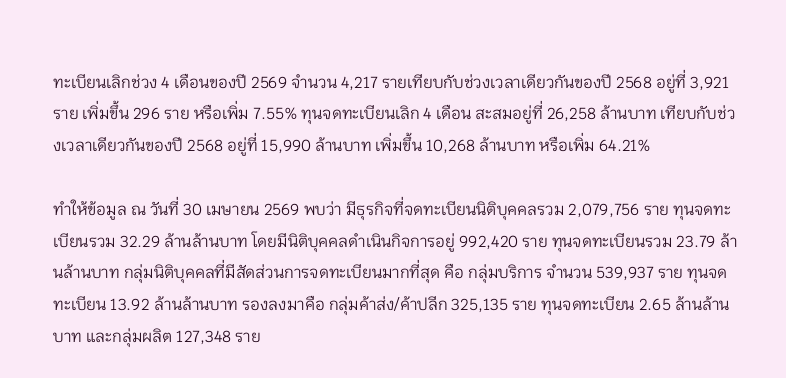ทะเบียนเลิกช่วง 4 เดือนของปี 2569 จำนวน 4,217 รายเทียบกับช่วงเวลาเดียวกันของปี 2568 อยู่ที่ 3,921 ราย เพิ่มขึ้น 296 ราย หรือเพิ่ม 7.55% ทุนจดทะเบียนเลิก 4 เดือน สะสมอยู่ที่ 26,258 ล้านบาท เทียบกับช่วงเวลาเดียวกันของปี 2568 อยู่ที่ 15,990 ล้านบาท เพิ่มขึ้น 10,268 ล้านบาท หรือเพิ่ม 64.21%

ทำให้ข้อมูล ณ วันที่ 30 เมษายน 2569 พบว่า มีธุรกิจที่จดทะเบียนนิติบุคคลรวม 2,079,756 ราย ทุนจดทะเบียนรวม 32.29 ล้านล้านบาท โดยมีนิติบุคคลดำเนินกิจการอยู่ 992,420 ราย ทุนจดทะเบียนรวม 23.79 ล้านล้านบาท กลุ่มนิติบุคคลที่มีสัดส่วนการจดทะเบียนมากที่สุด คือ กลุ่มบริการ จำนวน 539,937 ราย ทุนจดทะเบียน 13.92 ล้านล้านบาท รองลงมาคือ กลุ่มค้าส่ง/ค้าปลีก 325,135 ราย ทุนจดทะเบียน 2.65 ล้านล้านบาท และกลุ่มผลิต 127,348 ราย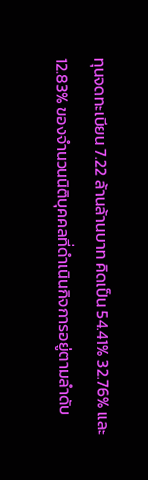ทุนจดทะเบียน 7.22 ล้านล้านบาท คิดเป็น 54.41% 32.76% และ 12.83% ของจำนวนนิติบุคคลที่ดำเนินกิจการอยู่ตามลำดับ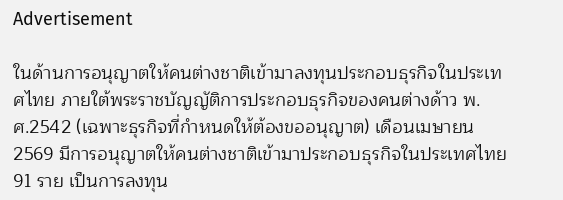Advertisement

ในด้านการอนุญาตให้คนต่างชาติเข้ามาลงทุนประกอบธุรกิจในประเทศไทย ภายใต้พระราชบัญญัติการประกอบธุรกิจของคนต่างด้าว พ.ศ.2542 (เฉพาะธุรกิจที่กำหนดให้ต้องขออนุญาต) เดือนเมษายน 2569 มีการอนุญาตให้คนต่างชาติเข้ามาประกอบธุรกิจในประเทศไทย 91 ราย เป็นการลงทุน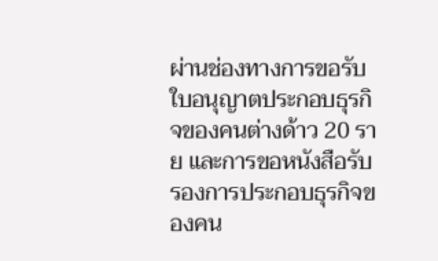ผ่านช่องทางการขอรับใบอนุญาตประกอบธุรกิจของคนต่างด้าว 20 ราย และการขอหนังสือรับรองการประกอบธุรกิจของคน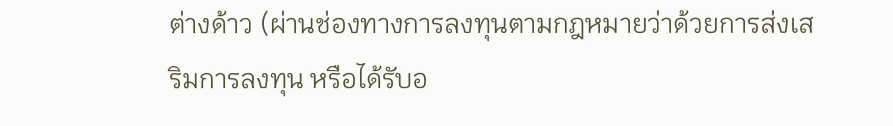ต่างด้าว (ผ่านช่องทางการลงทุนตามกฎหมายว่าด้วยการส่งเสริมการลงทุน หรือได้รับอ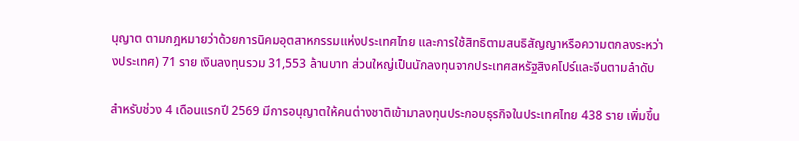นุญาต ตามกฎหมายว่าด้วยการนิคมอุตสาหกรรมแห่งประเทศไทย และการใช้สิทธิตามสนธิสัญญาหรือความตกลงระหว่างประเทศ) 71 ราย เงินลงทุนรวม 31,553 ล้านบาท ส่วนใหญ่เป็นนักลงทุนจากประเทศสหรัฐสิงคโปร์และจีนตามลำดับ

สำหรับช่วง 4 เดือนแรกปี 2569 มีการอนุญาตให้คนต่างชาติเข้ามาลงทุนประกอบธุรกิจในประเทศไทย 438 ราย เพิ่มขึ้น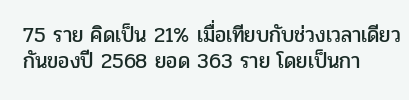75 ราย คิดเป็น 21% เมื่อเทียบกับช่วงเวลาเดียวกันของปี 2568 ยอด 363 ราย โดยเป็นกา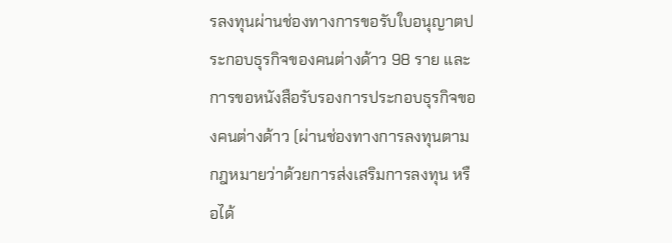รลงทุนผ่านช่องทางการขอรับใบอนุญาตประกอบธุรกิจของคนต่างด้าว 98 ราย และการขอหนังสือรับรองการประกอบธุรกิจของคนต่างด้าว (ผ่านช่องทางการลงทุนตามกฎหมายว่าด้วยการส่งเสริมการลงทุน หรือได้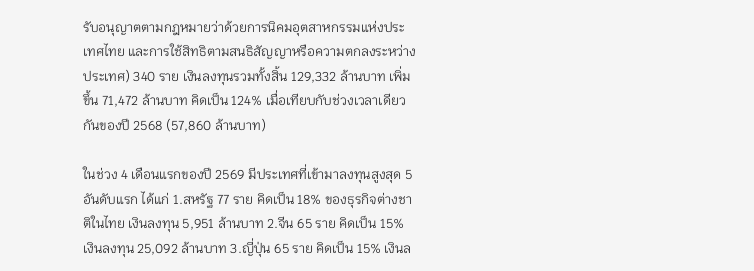รับอนุญาตตามกฎหมายว่าด้วยการนิคมอุตสาหกรรมแห่งประเทศไทย และการใช้สิทธิตามสนธิสัญญาหรือความตกลงระหว่างประเทศ) 340 ราย เงินลงทุนรวมทั้งสิ้น 129,332 ล้านบาท เพิ่มขึ้น 71,472 ล้านบาท คิดเป็น 124% เมื่อเทียบกับช่วงเวลาเดียวกันของปี 2568 (57,860 ล้านบาท)

ในช่วง 4 เดือนแรกของปี 2569 มีประเทศที่เข้ามาลงทุนสูงสุด 5 อันดับแรก ได้แก่ 1.สหรัฐ 77 ราย คิดเป็น 18% ของธุรกิจต่างชาติในไทย เงินลงทุน 5,951 ล้านบาท 2.จีน 65 ราย คิดเป็น 15% เงินลงทุน 25,092 ล้านบาท 3.ญี่ปุ่น 65 ราย คิดเป็น 15% เงินล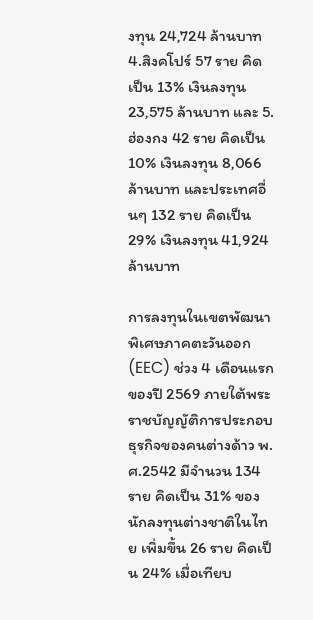งทุน 24,724 ล้านบาท 4.สิงคโปร์ 57 ราย คิดเป็น 13% เงินลงทุน 23,575 ล้านบาท และ 5.ฮ่องกง 42 ราย คิดเป็น 10% เงินลงทุน 8,066 ล้านบาท และประเทศอื่นๆ 132 ราย คิดเป็น 29% เงินลงทุน 41,924 ล้านบาท

การลงทุนในเขตพัฒนาพิเศษภาคตะวันออก (EEC) ช่วง 4 เดือนแรกของปี 2569 ภายใต้พระราชบัญญัติการประกอบธุรกิจของคนต่างด้าว พ.ศ.2542 มีจำนวน 134 ราย คิดเป็น 31% ของนักลงทุนต่างชาติในไทย เพิ่มขึ้น 26 ราย คิดเป็น 24% เมื่อเทียบ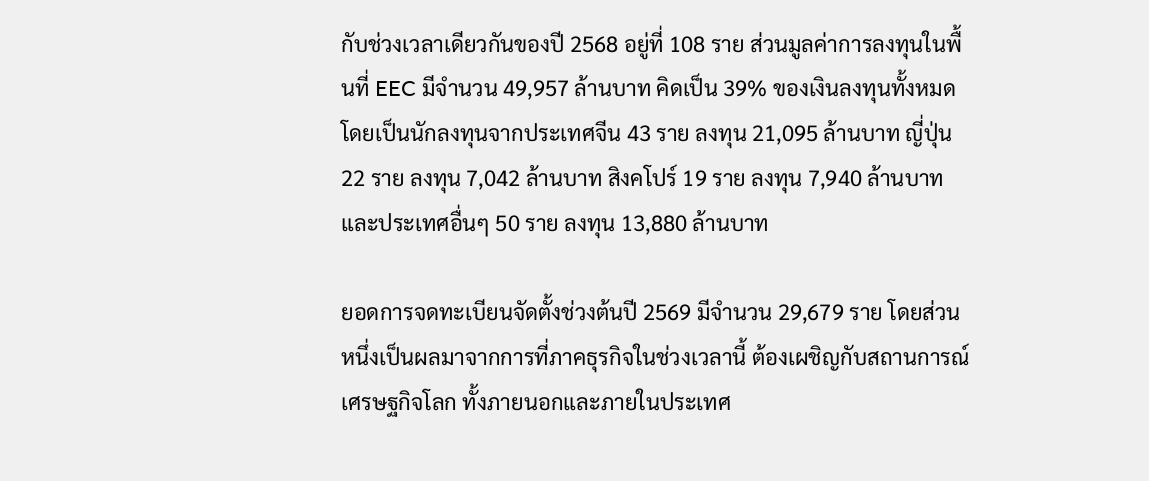กับช่วงเวลาเดียวกันของปี 2568 อยู่ที่ 108 ราย ส่วนมูลค่าการลงทุนในพื้นที่ EEC มีจำนวน 49,957 ล้านบาท คิดเป็น 39% ของเงินลงทุนทั้งหมด โดยเป็นนักลงทุนจากประเทศจีน 43 ราย ลงทุน 21,095 ล้านบาท ญี่ปุ่น 22 ราย ลงทุน 7,042 ล้านบาท สิงคโปร์ 19 ราย ลงทุน 7,940 ล้านบาท และประเทศอื่นๆ 50 ราย ลงทุน 13,880 ล้านบาท

ยอดการจดทะเบียนจัดตั้งช่วงต้นปี 2569 มีจำนวน 29,679 ราย โดยส่วนหนึ่งเป็นผลมาจากการที่ภาคธุรกิจในช่วงเวลานี้ ต้องเผชิญกับสถานการณ์เศรษฐกิจโลก ทั้งภายนอกและภายในประเทศ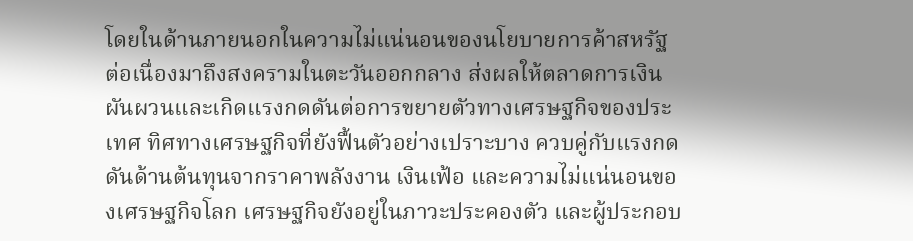โดยในด้านภายนอกในความไม่แน่นอนของนโยบายการค้าสหรัฐ ต่อเนื่องมาถึงสงครามในตะวันออกกลาง ส่งผลให้ตลาดการเงินผันผวนและเกิดแรงกดดันต่อการขยายตัวทางเศรษฐกิจของประเทศ ทิศทางเศรษฐกิจที่ยังฟื้นตัวอย่างเปราะบาง ควบคู่กับแรงกดดันด้านต้นทุนจากราคาพลังงาน เงินเฟ้อ และความไม่แน่นอนของเศรษฐกิจโลก เศรษฐกิจยังอยู่ในภาวะประคองตัว และผู้ประกอบ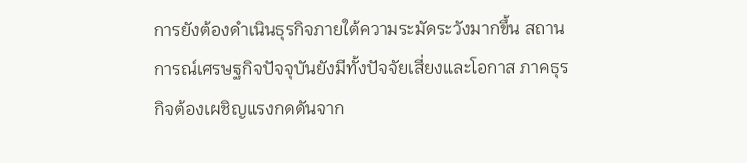การยังต้องดำเนินธุรกิจภายใต้ความระมัดระวังมากขึ้น สถานการณ์เศรษฐกิจปัจจุบันยังมีทั้งปัจจัยเสี่ยงและโอกาส ภาคธุรกิจต้องเผชิญแรงกดดันจาก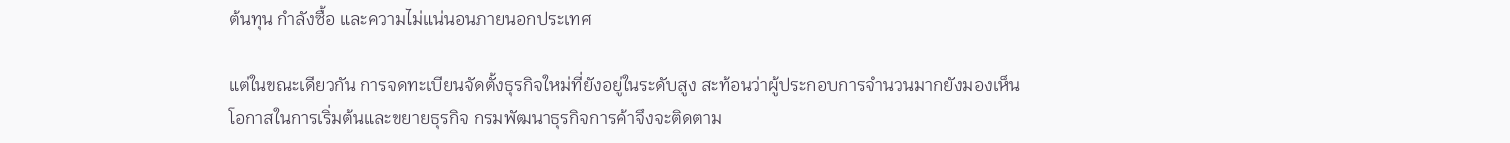ต้นทุน กำลังซื้อ และความไม่แน่นอนภายนอกประเทศ

แต่ในขณะเดียวกัน การจดทะเบียนจัดตั้งธุรกิจใหม่ที่ยังอยู่ในระดับสูง สะท้อนว่าผู้ประกอบการจำนวนมากยังมองเห็นโอกาสในการเริ่มต้นและขยายธุรกิจ กรมพัฒนาธุรกิจการค้าจึงจะติดตาม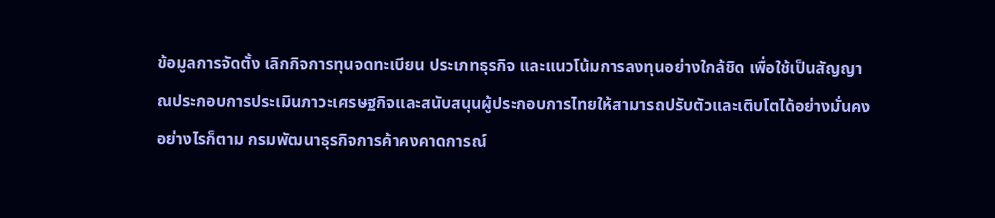ข้อมูลการจัดตั้ง เลิกกิจการทุนจดทะเบียน ประเภทธุรกิจ และแนวโน้มการลงทุนอย่างใกล้ชิด เพื่อใช้เป็นสัญญาณประกอบการประเมินภาวะเศรษฐกิจและสนับสนุนผู้ประกอบการไทยให้สามารถปรับตัวและเติบโตได้อย่างมั่นคง อย่างไรก็ตาม กรมพัฒนาธุรกิจการค้าคงคาดการณ์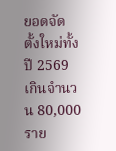ยอดจัดตั้งใหม่ทั้งปี 2569 เกินจำนวน 80,000 ราย